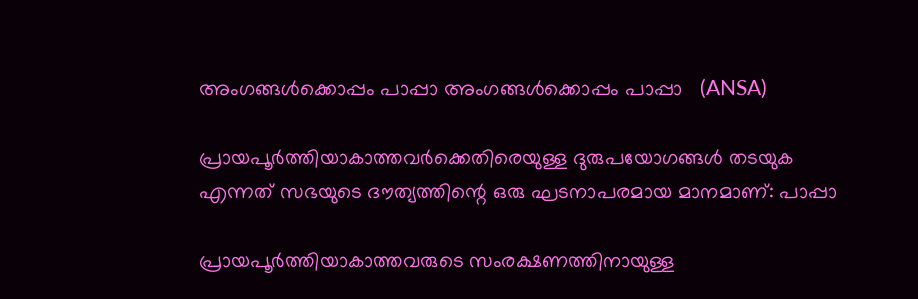അംഗങ്ങൾക്കൊപ്പം പാപ്പാ അംഗങ്ങൾക്കൊപ്പം പാപ്പാ   (ANSA)

പ്രായപൂർത്തിയാകാത്തവർക്കെതിരെയുള്ള ദുരുപയോഗങ്ങൾ തടയുക എന്നത് സഭയുടെ ദൗത്യത്തിന്റെ ഒരു ഘടനാപരമായ മാനമാണ്: പാപ്പാ

പ്രായപൂർത്തിയാകാത്തവരുടെ സംരക്ഷണത്തിനായുള്ള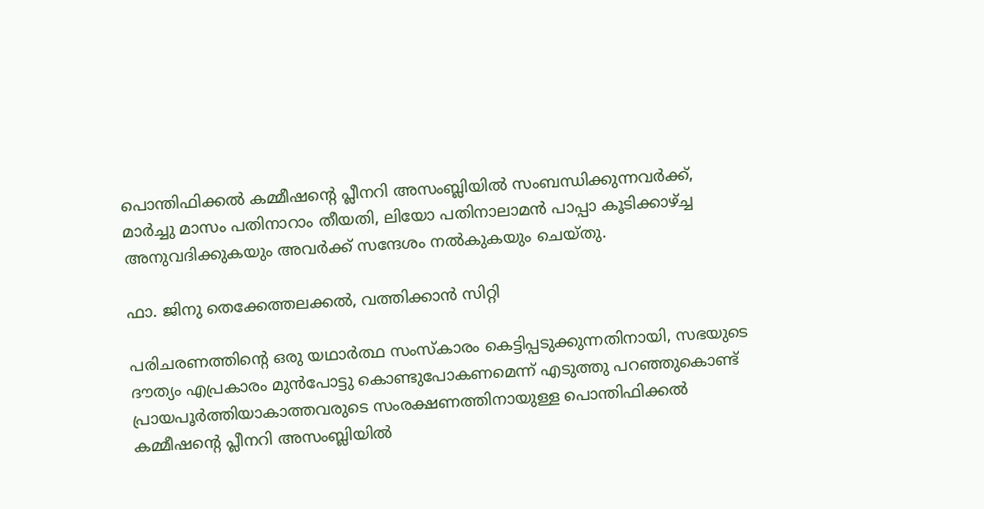പൊന്തിഫിക്കൽ കമ്മീഷന്റെ പ്ലീനറി അസംബ്ലിയിൽ സംബന്ധിക്കുന്നവർക്ക്, മാർച്ചു മാസം പതിനാറാം തീയതി, ലിയോ പതിനാലാമൻ പാപ്പാ കൂടിക്കാഴ്ച്ച അനുവദിക്കുകയും അവർക്ക് സന്ദേശം നൽകുകയും ചെയ്തു.

ഫാ. ജിനു തെക്കേത്തലക്കൽ, വത്തിക്കാൻ സിറ്റി

പരിചരണത്തിന്റെ ഒരു യഥാർത്ഥ സംസ്കാരം കെട്ടിപ്പടുക്കുന്നതിനായി, സഭയുടെ ദൗത്യം എപ്രകാരം മുൻപോട്ടു കൊണ്ടുപോകണമെന്ന് എടുത്തു പറഞ്ഞുകൊണ്ട് പ്രായപൂർത്തിയാകാത്തവരുടെ സംരക്ഷണത്തിനായുള്ള പൊന്തിഫിക്കൽ കമ്മീഷന്റെ പ്ലീനറി അസംബ്ലിയിൽ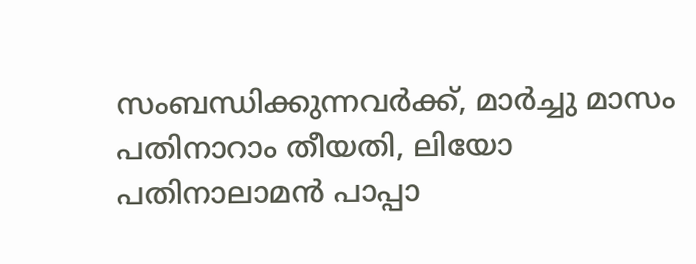സംബന്ധിക്കുന്നവർക്ക്, മാർച്ചു മാസം പതിനാറാം തീയതി, ലിയോ പതിനാലാമൻ പാപ്പാ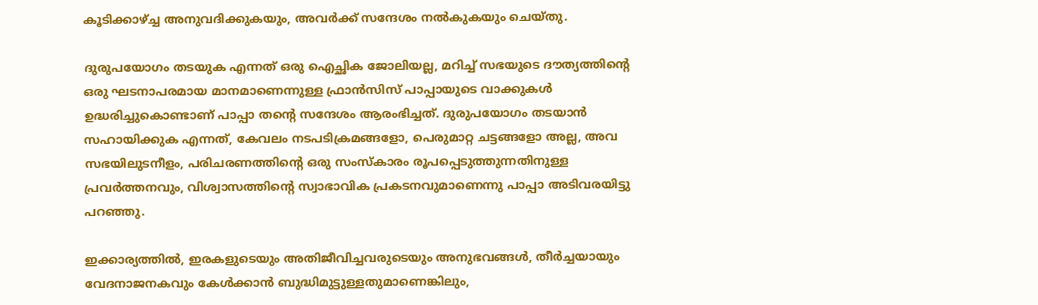കൂടിക്കാഴ്ച്ച അനുവദിക്കുകയും, അവർക്ക് സന്ദേശം നൽകുകയും ചെയ്തു.

ദുരുപയോഗം തടയുക എന്നത് ഒരു ഐച്ഛിക ജോലിയല്ല, മറിച്ച് സഭയുടെ ദൗത്യത്തിന്റെ ഒരു ഘടനാപരമായ മാനമാണെന്നുള്ള ഫ്രാൻസിസ് പാപ്പായുടെ വാക്കുകൾ ഉദ്ധരിച്ചുകൊണ്ടാണ് പാപ്പാ തന്റെ സന്ദേശം ആരംഭിച്ചത്. ദുരുപയോഗം തടയാൻ സഹായിക്കുക എന്നത്, കേവലം നടപടിക്രമങ്ങളോ, പെരുമാറ്റ ചട്ടങ്ങളോ അല്ല, അവ സഭയിലുടനീളം, പരിചരണത്തിന്റെ ഒരു സംസ്കാരം രൂപപ്പെടുത്തുന്നതിനുള്ള പ്രവർത്തനവും, വിശ്വാസത്തിന്റെ സ്വാഭാവിക പ്രകടനവുമാണെന്നു പാപ്പാ അടിവരയിട്ടു പറഞ്ഞു.

ഇക്കാര്യത്തിൽ, ഇരകളുടെയും അതിജീവിച്ചവരുടെയും അനുഭവങ്ങൾ, തീർച്ചയായും വേദനാജനകവും കേൾക്കാൻ ബുദ്ധിമുട്ടുള്ളതുമാണെങ്കിലും,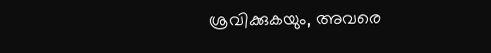ശ്രവിക്കുകയും, അവരെ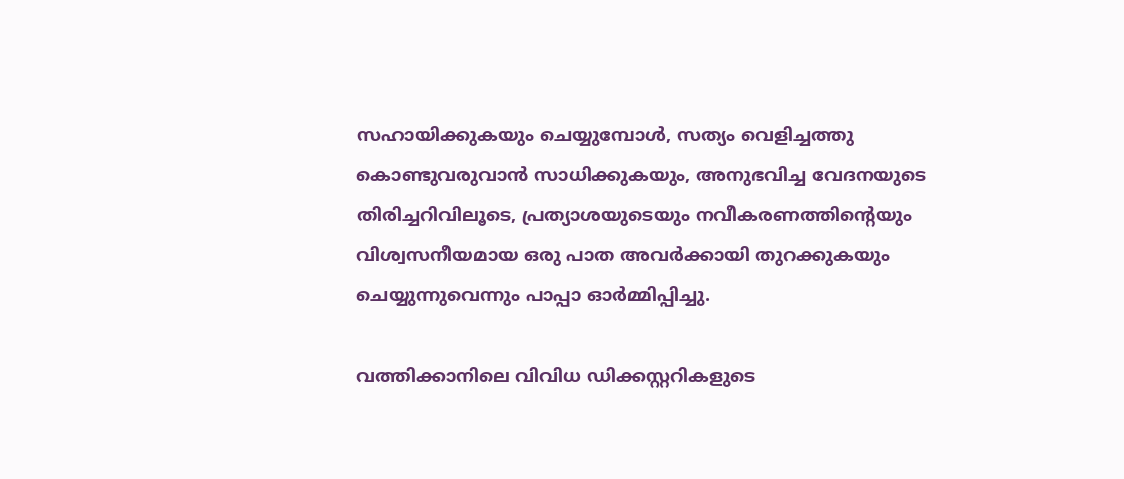സഹായിക്കുകയും ചെയ്യുമ്പോൾ, സത്യം വെളിച്ചത്തു കൊണ്ടുവരുവാൻ സാധിക്കുകയും, അനുഭവിച്ച വേദനയുടെ തിരിച്ചറിവിലൂടെ, പ്രത്യാശയുടെയും നവീകരണത്തിന്റെയും വിശ്വസനീയമായ ഒരു പാത അവർക്കായി തുറക്കുകയും ചെയ്യുന്നുവെന്നും പാപ്പാ ഓർമ്മിപ്പിച്ചു.

വത്തിക്കാനിലെ വിവിധ ഡിക്കസ്റ്ററികളുടെ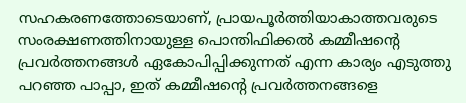സഹകരണത്തോടെയാണ്, പ്രായപൂർത്തിയാകാത്തവരുടെ സംരക്ഷണത്തിനായുള്ള പൊന്തിഫിക്കൽ കമ്മീഷന്റെ പ്രവർത്തനങ്ങൾ ഏകോപിപ്പിക്കുന്നത് എന്ന കാര്യം എടുത്തു പറഞ്ഞ പാപ്പാ, ഇത് കമ്മീഷന്റെ പ്രവർത്തനങ്ങളെ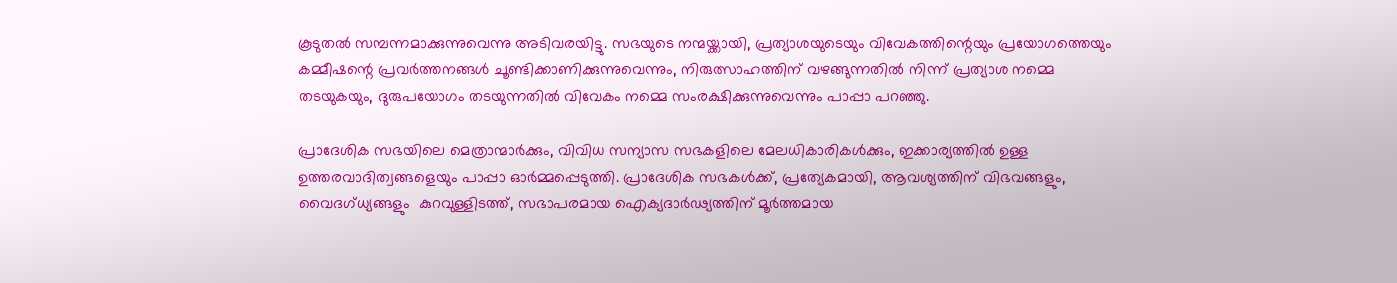കൂടുതൽ സമ്പന്നമാക്കുന്നുവെന്നു അടിവരയിട്ടു. സഭയുടെ നന്മയ്ക്കായി, പ്രത്യാശയുടെയും വിവേകത്തിന്റെയും പ്രയോഗത്തെയും കമ്മീഷന്റെ പ്രവർത്തനങ്ങൾ ചൂണ്ടിക്കാണിക്കുന്നുവെന്നും, നിരുത്സാഹത്തിന് വഴങ്ങുന്നതിൽ നിന്ന് പ്രത്യാശ നമ്മെ തടയുകയും, ദുരുപയോഗം തടയുന്നതിൽ വിവേകം നമ്മെ സംരക്ഷിക്കുന്നുവെന്നും പാപ്പാ പറഞ്ഞു.

പ്രാദേശിക സഭയിലെ മെത്രാന്മാർക്കും, വിവിധ സന്യാസ സഭകളിലെ മേലധികാരികൾക്കും, ഇക്കാര്യത്തിൽ ഉള്ള ഉത്തരവാദിത്വങ്ങളെയും പാപ്പാ ഓർമ്മപ്പെടുത്തി. പ്രാദേശിക സഭകൾക്ക്, പ്രത്യേകമായി, ആവശ്യത്തിന് വിഭവങ്ങളും,  വൈദഗ്ധ്യങ്ങളും  കുറവുള്ളിടത്ത്, സഭാപരമായ ഐക്യദാർഢ്യത്തിന് മൂർത്തമായ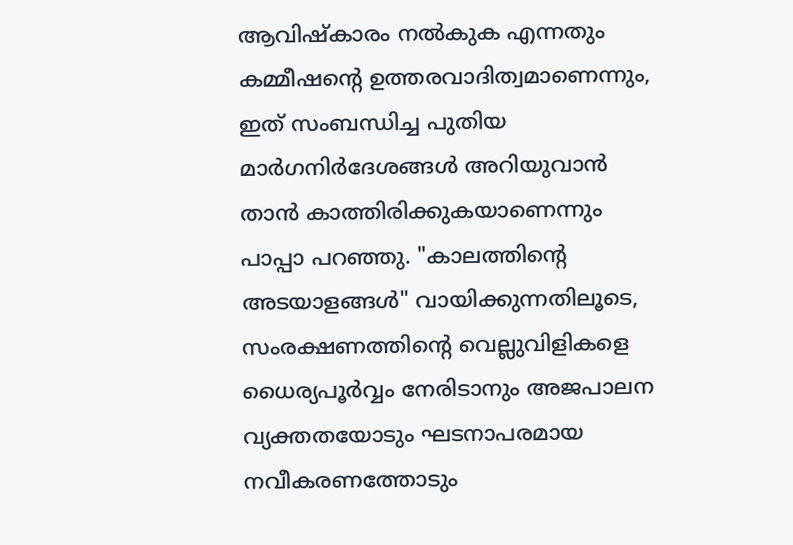ആവിഷ്കാരം നൽകുക എന്നതും കമ്മീഷന്റെ ഉത്തരവാദിത്വമാണെന്നും, ഇത് സംബന്ധിച്ച പുതിയ മാർഗനിർദേശങ്ങൾ അറിയുവാൻ താൻ കാത്തിരിക്കുകയാണെന്നും പാപ്പാ പറഞ്ഞു. "കാലത്തിന്റെ അടയാളങ്ങൾ" വായിക്കുന്നതിലൂടെ, സംരക്ഷണത്തിന്റെ വെല്ലുവിളികളെ ധൈര്യപൂർവ്വം നേരിടാനും അജപാലന വ്യക്തതയോടും ഘടനാപരമായ നവീകരണത്തോടും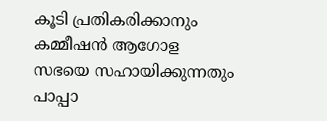കൂടി പ്രതികരിക്കാനും കമ്മീഷൻ ആഗോള സഭയെ സഹായിക്കുന്നതും പാപ്പാ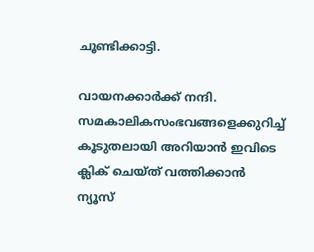ചൂണ്ടിക്കാട്ടി.

വായനക്കാർക്ക് നന്ദി. സമകാലികസംഭവങ്ങളെക്കുറിച്ച് കൂടുതലായി അറിയാൻ ഇവിടെ ക്ലിക് ചെയ്‌ത്‌ വത്തിക്കാൻ ന്യൂസ്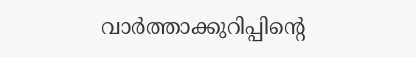വാർത്താക്കുറിപ്പിന്റെ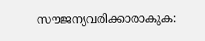സൗജന്യവരിക്കാരാകുക: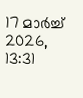17 മാർച്ച് 2026, 13:31